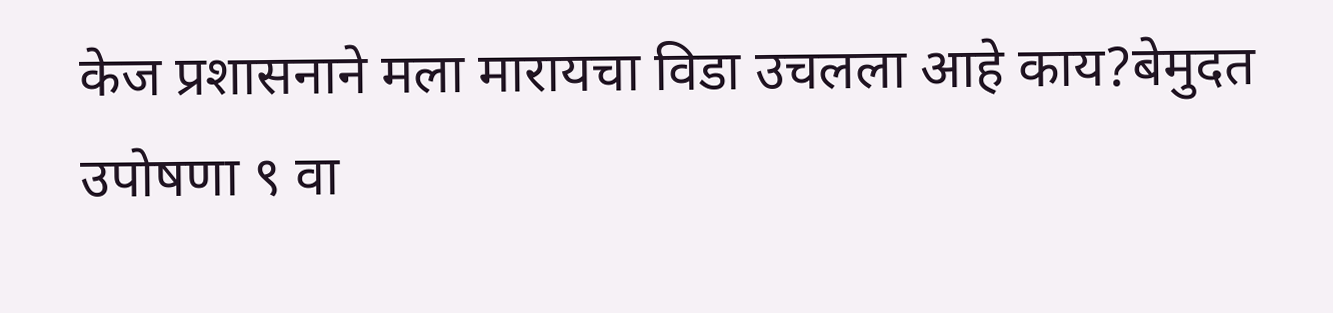केज प्रशासनाने मला मारायचा विडा उचलला आहे काय?बेमुदत उपोषणा ९ वा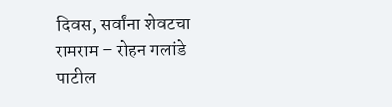दिवस, सर्वांना शेवटचा रामराम – रोहन गलांडे पाटील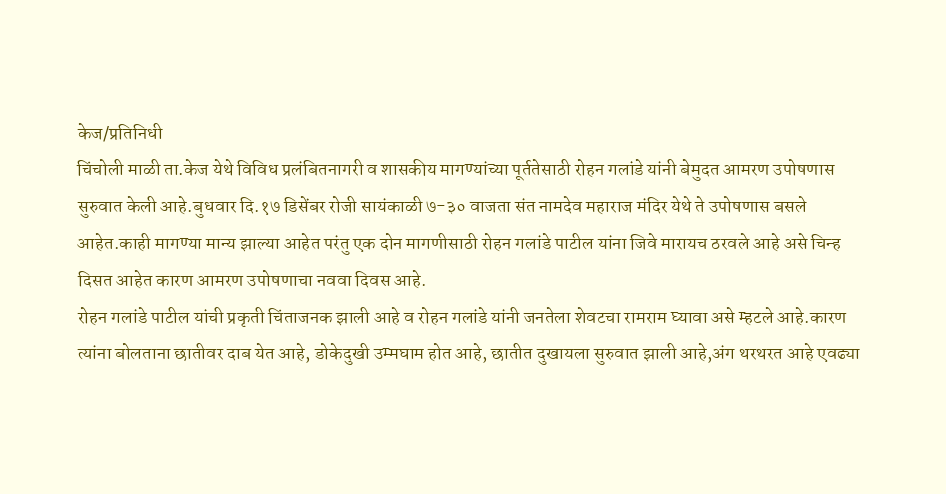केज/प्रतिनिधी
चिंचोली माळी ता.केज येथे विविध प्रलंबितनागरी व शासकीय मागण्यांच्या पूर्ततेसाठी रोहन गलांडे यांनी बेमुदत आमरण उपोषणास सुरुवात केली आहे.बुधवार दि.१७ डिसेंबर रोजी सायंकाळी ७-३० वाजता संत नामदेव महाराज मंदिर येथे ते उपोषणास बसले आहेत.काही मागण्या मान्य झाल्या आहेत परंतु एक दोन मागणीसाठी रोहन गलांडे पाटील यांना जिवे मारायच ठरवले आहे असे चिन्ह दिसत आहेत कारण आमरण उपोषणाचा नववा दिवस आहे.
रोहन गलांडे पाटील यांची प्रकृती चिंताजनक झाली आहे व रोहन गलांडे यांनी जनतेला शेवटचा रामराम घ्यावा असे म्हटले आहे.कारण त्यांना बोलताना छातीवर दाब येत आहे, डोकेदुखी उम्मघाम होत आहे, छातीत दुखायला सुरुवात झाली आहे,अंग थरथरत आहे एवढ्या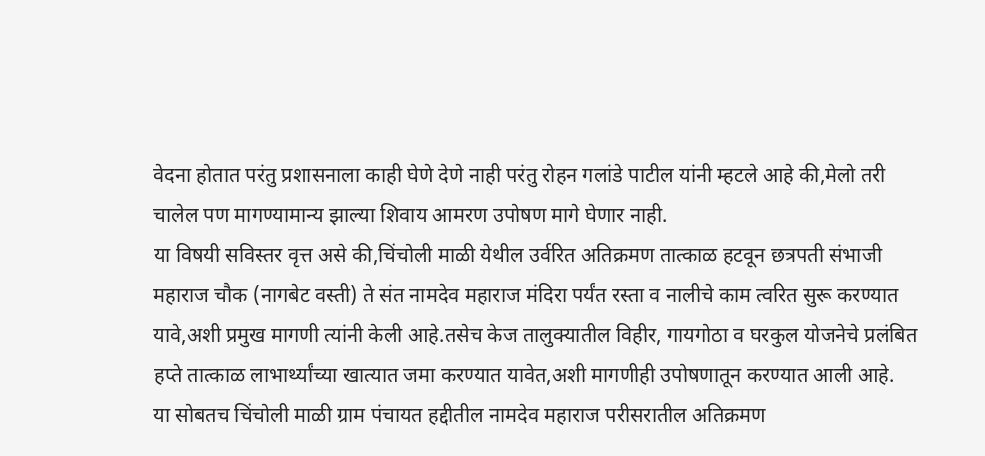वेदना होतात परंतु प्रशासनाला काही घेणे देणे नाही परंतु रोहन गलांडे पाटील यांनी म्हटले आहे की,मेलो तरी चालेल पण मागण्यामान्य झाल्या शिवाय आमरण उपोषण मागे घेणार नाही.
या विषयी सविस्तर वृत्त असे की,चिंचोली माळी येथील उर्वरित अतिक्रमण तात्काळ हटवून छत्रपती संभाजी महाराज चौक (नागबेट वस्ती) ते संत नामदेव महाराज मंदिरा पर्यंत रस्ता व नालीचे काम त्वरित सुरू करण्यात यावे,अशी प्रमुख मागणी त्यांनी केली आहे.तसेच केज तालुक्यातील विहीर, गायगोठा व घरकुल योजनेचे प्रलंबित हप्ते तात्काळ लाभार्थ्यांच्या खात्यात जमा करण्यात यावेत,अशी मागणीही उपोषणातून करण्यात आली आहे.
या सोबतच चिंचोली माळी ग्राम पंचायत हद्दीतील नामदेव महाराज परीसरातील अतिक्रमण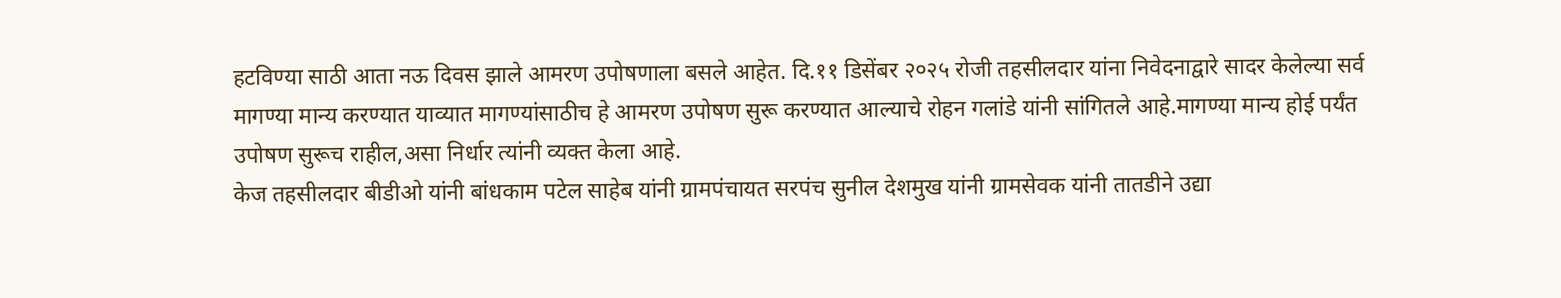हटविण्या साठी आता नऊ दिवस झाले आमरण उपोषणाला बसले आहेत. दि.११ डिसेंबर २०२५ रोजी तहसीलदार यांना निवेदनाद्वारे सादर केलेल्या सर्व मागण्या मान्य करण्यात याव्यात मागण्यांसाठीच हे आमरण उपोषण सुरू करण्यात आल्याचे रोहन गलांडे यांनी सांगितले आहे.मागण्या मान्य होई पर्यंत उपोषण सुरूच राहील,असा निर्धार त्यांनी व्यक्त केला आहे.
केज तहसीलदार बीडीओ यांनी बांधकाम पटेल साहेब यांनी ग्रामपंचायत सरपंच सुनील देशमुख यांनी ग्रामसेवक यांनी तातडीने उद्या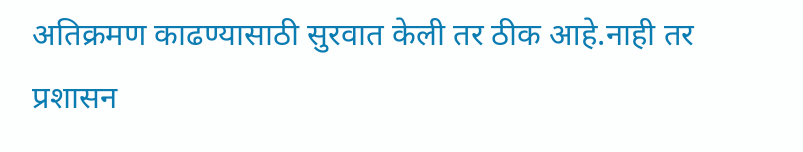अतिक्रमण काढण्यासाठी सुरवात केली तर ठीक आहे.नाही तर प्रशासन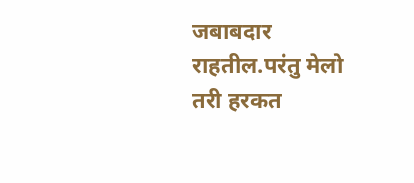जबाबदार राहतील.परंतु मेलो तरी हरकत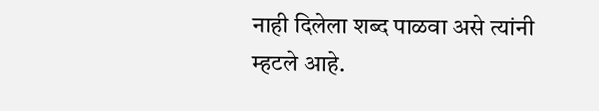नाही दिलेला शब्द पाळवा असे त्यांनी म्हटले आहे.